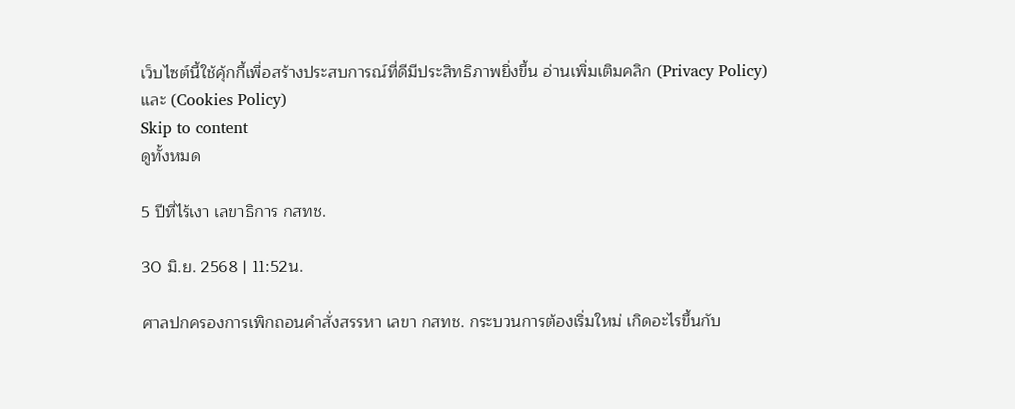เว็บไซต์นี้ใช้คุ้กกี้เพื่อสร้างประสบการณ์ที่ดีมีประสิทธิภาพยิ่งขี้น อ่านเพิ่มเติมคลิก (Privacy Policy) และ (Cookies Policy)
Skip to content
ดูทั้งหมด

5 ปีที่ไร้เงา เลขาธิการ กสทช.

30 มิ.ย. 2568 | 11:52น.

ศาลปกครองการเพิกถอนคำสั่งสรรหา เลขา กสทช. กระบวนการต้องเริ่มใหม่ เกิดอะไรขึ้นกับ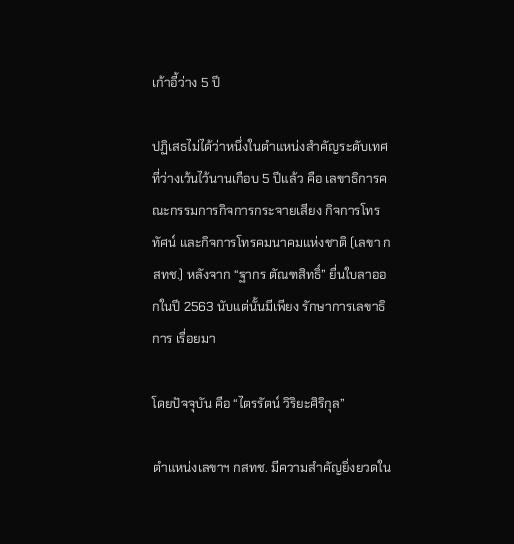เก้าอี้ว่าง 5 ปี

ปฏิเสธไม่ได้ว่าหนึ่งในตำแหน่งสำคัญระดับเทศ ที่ว่างเว้นไว้นานเกือบ 5 ปีแล้ว คือ เลขาธิการคณะกรรมการกิจการกระจายเสียง กิจการโทรทัศน์ และกิจการโทรคมนาคมแห่งชาติ (เลขา กสทช.) หลังจาก “ฐากร ตัณฑสิทธิ์” ยื่นใบลาออกในปี 2563 นับแต่นั้นมีเพียง รักษาการเลขาธิการ เรื่อยมา

โดยปัจจุบัน คือ “ไตรรัตน์ วิริยะศิริกุล”

ตำแหน่งเลขาฯ กสทช. มีความสำคัญยิ่งยวดใน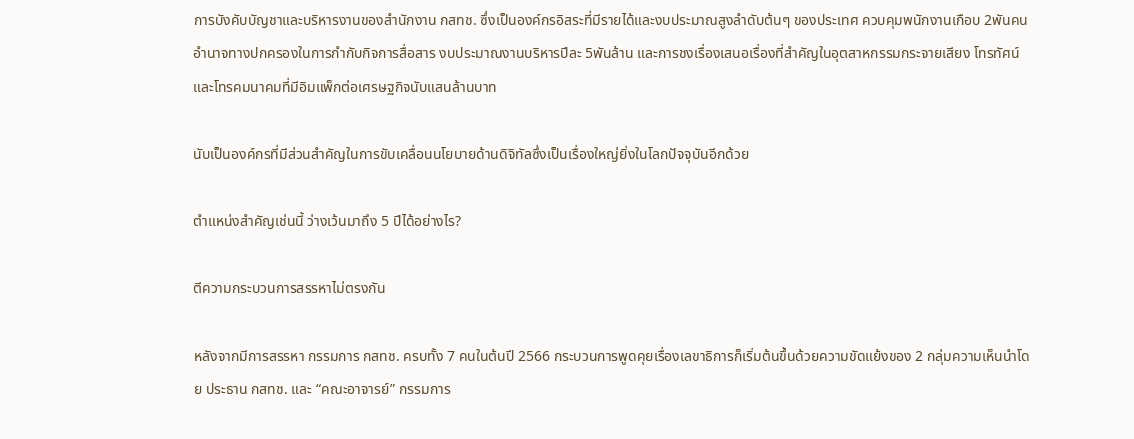การบังคับบัญชาและบริหารงานของสำนักงาน กสทช. ซึ่งเป็นองค์กรอิสระที่มีรายได้และงบประมาณสูงลำดับต้นๆ ของประเทศ ควบคุมพนักงานเกือบ 2พันคน อำนาจทางปกครองในการกำกับกิจการสื่อสาร งบประมาณงานบริหารปีละ 5พันล้าน และการชงเรื่องเสนอเรื่องที่สำคัญในอุตสาหกรรมกระจายเสียง โทรทัศน์ และโทรคมนาคมที่มีอิมแพ็กต่อเศรษฐกิจนับแสนล้านบาท

นับเป็นองค์กรที่มีส่วนสำคัญในการขับเคลื่อนนโยบายด้านดิจิทัลซึ่งเป็นเรื่องใหญ่ยิ่งในโลกปัจจุบันอีกด้วย

ตำแหน่งสำคัญเช่นนี้ ว่างเว้นมาถึง 5 ปีได้อย่างไร?

ตีความกระบวนการสรรหาไม่ตรงกัน

หลังจากมีการสรรหา กรรมการ กสทช. ครบทั้ง 7 คนในต้นปี 2566 กระบวนการพูดคุยเรื่องเลขาธิการก็เริ่มต้นขึ้นด้วยความขัดแย้งของ 2 กลุ่มความเห็นนำโดย ประธาน กสทช. และ “คณะอาจารย์” กรรมการ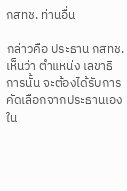กสทช. ท่านอื่น

กล่าวคือ ประธาน กสทช. เห็นว่า ตำแหน่ง เลขาธิการนั้น จะต้องได้รับการคัดเลือกจากประธานเองใน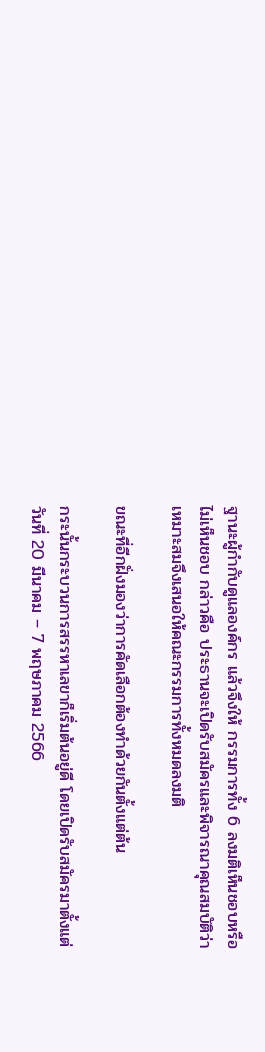ฐานะผู้กำกับดูแลองค์กร แล้วจึงให้ กรรมการทั้ง 6 ลงมติเห็นชอบหรือไม่เห็นชอบ กล่าวคือ ประธานจะเปิดรับสมัครและพิจารณาคุณสมบัติว่าเหมาะสมจึงเสนอให้คณะกรรมการทั้งหมดลงมติ

ขณะที่อีกฝั่งมองว่าการคัดเลือกต้องทำด้วยกันตั้งแต่ต้น

กระนั้นกระบวนการสรรหาเลขาก็เริ่มต้นอยู่ดี โดยเปิดรับสมัครมาตั้งแต่วันที่ 20 มีนาคม – 7 พฤษภาคม 2566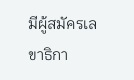มีผู้สมัครเลขาธิกา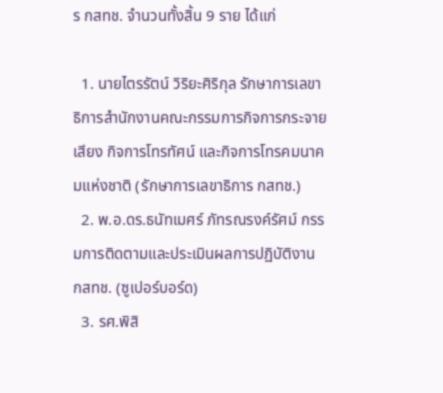ร กสทช. จำนวนทั้งสิ้น 9 ราย ได้แก่

  1. นายไตรรัตน์ วิริยะศิริกุล รักษาการเลขาธิการสำนักงานคณะกรรมการกิจการกระจายเสียง กิจการโทรทัศน์ และกิจการโทรคมนาคมแห่งชาติ (รักษาการเลขาธิการ กสทช.)
  2. พ.อ.ดร.ธนัทเมศร์ ภัทรณรงค์รัศม์ กรรมการติดตามและประเมินผลการปฏิบัติงาน กสทช. (ซูเปอร์บอร์ด)
  3. รศ.พิสิ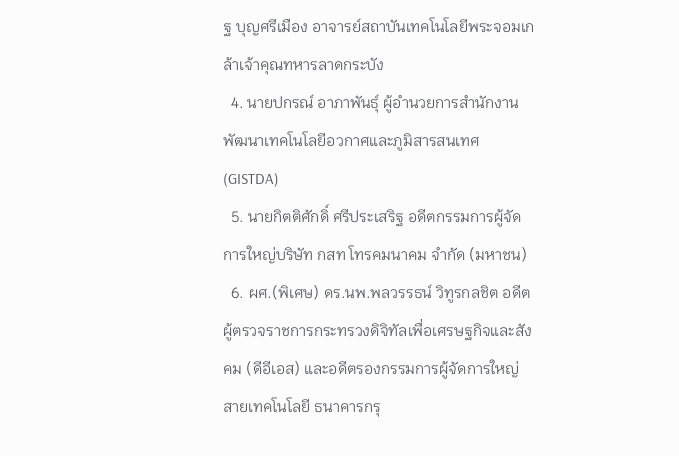ฐ บุญศรีเมือง อาจารย์สถาบันเทคโนโลยีพระจอมเกล้าเจ้าคุณทหารลาดกระบัง
  4. นายปกรณ์ อาภาพันธุ์ ผู้อำนวยการสำนักงานพัฒนาเทคโนโลยีอวกาศและภูมิสารสนเทศ (GISTDA)
  5. นายกิตติศักดิ์ ศรีประเสริฐ อดีตกรรมการผู้จัดการใหญ่บริษัท กสท โทรคมนาคม จำกัด (มหาชน)
  6. ผศ.(พิเศษ) ดร.นพ.พลวรรธน์ วิทูรกลชิต อดีตผู้ตรวจราชการกระทรวงดิจิทัลเพื่อเศรษฐกิจและสังคม (ดีอีเอส) และอดีตรองกรรมการผู้จัดการใหญ่ สายเทคโนโลยี ธนาคารกรุ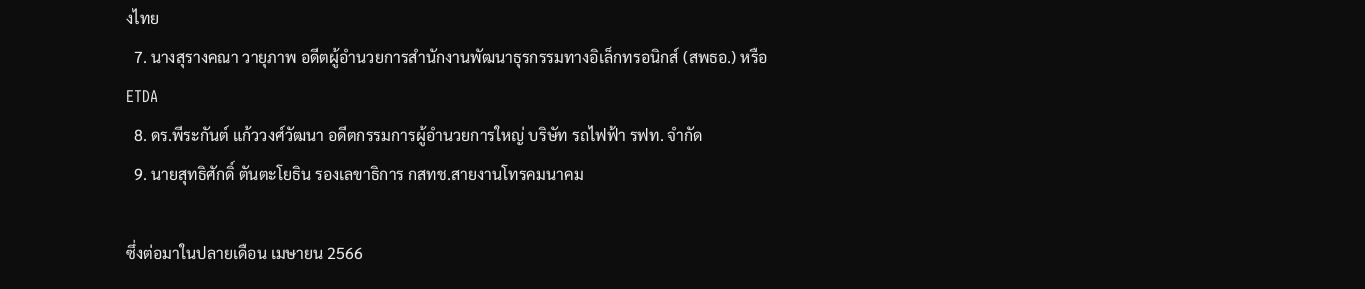งไทย
  7. นางสุรางคณา วายุภาพ อดีตผู้อำนวยการสำนักงานพัฒนาธุรกรรมทางอิเล็กทรอนิกส์ (สพธอ.) หรือ ETDA
  8. ดร.พีระกันต์ แก้ววงศ์วัฒนา อดีตกรรมการผู้อำนวยการใหญ่ บริษัท รถไฟฟ้า รฟท. จำกัด
  9. นายสุทธิศักดิ์ ตันตะโยธิน รองเลขาธิการ กสทช.สายงานโทรคมนาคม

ซึ่งต่อมาในปลายเดือน เมษายน 2566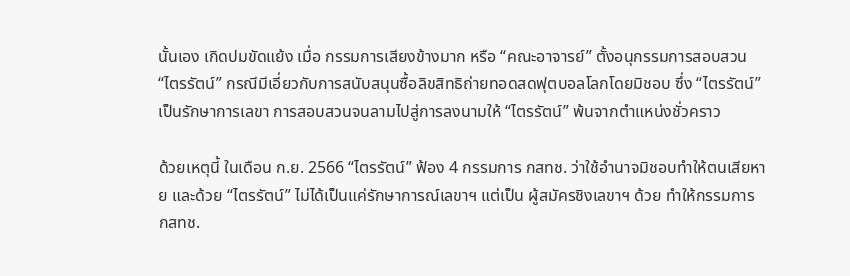นั้นเอง เกิดปมขัดแย้ง เมื่อ กรรมการเสียงข้างมาก หรือ “คณะอาจารย์” ตั้งอนุกรรมการสอบสวน “ไตรรัตน์” กรณีมีเอี่ยวกับการสนับสนุนซื้อลิขสิทธิถ่ายทอดสดฟุตบอลโลกโดยมิชอบ ซึ่ง “ไตรรัตน์” เป็นรักษาการเลขา การสอบสวนจนลามไปสู่การลงนามให้ “ไตรรัตน์” พ้นจากตำแหน่งชั่วคราว

ด้วยเหตุนี้ ในเดือน ก.ย. 2566 “ไตรรัตน์” ฟ้อง 4 กรรมการ กสทช. ว่าใช้อำนาจมิชอบทำให้ตนเสียหาย และด้วย “ไตรรัตน์” ไม่ได้เป็นแค่รักษาการณ์เลขาฯ แต่เป็น ผู้สมัครชิงเลขาฯ ด้วย ทำให้กรรมการ กสทช.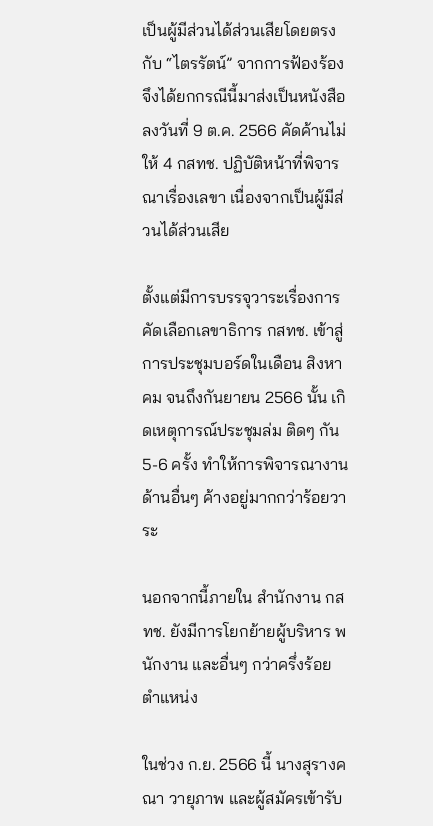เป็นผู้มีส่วนได้ส่วนเสียโดยตรงกับ “ไตรรัตน์” จากการฟ้องร้อง จึงได้ยกกรณีนี้มาส่งเป็นหนังสือลงวันที่ 9 ต.ค. 2566 คัดค้านไม่ให้ 4 กสทช. ปฏิบัติหน้าที่พิจารณาเรื่องเลขา เนื่องจากเป็นผู้มีส่วนได้ส่วนเสีย

ตั้งแต่มีการบรรจุวาระเรื่องการคัดเลือกเลขาธิการ กสทช. เข้าสู่การประชุมบอร์ดในเดือน สิงหาคม จนถึงกันยายน 2566 นั้น เกิดเหตุการณ์ประชุมล่ม ติดๆ กัน 5-6 ครั้ง ทำให้การพิจารณางานด้านอื่นๆ ค้างอยู่มากกว่าร้อยวาระ

นอกจากนี้ภายใน สำนักงาน กสทช. ยังมีการโยกย้ายผู้บริหาร พนักงาน และอื่นๆ กว่าครึ่งร้อยตำแหน่ง

ในช่วง ก.ย. 2566 นี้ นางสุรางคณา วายุภาพ และผู้สมัครเข้ารับ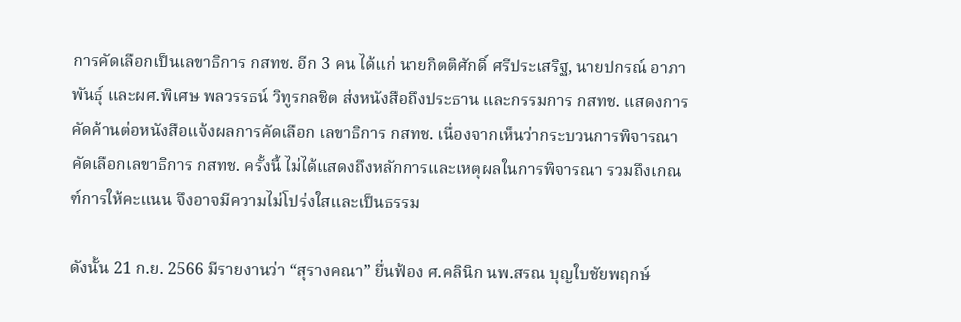การคัดเลือกเป็นเลขาธิการ กสทช. อีก 3 คน ได้แก่ นายกิตติศักดิ์ ศรีประเสริฐ, นายปกรณ์ อาภาพันธุ์ และผศ.พิเศษ พลวรรธน์ วิทูรกลชิต ส่งหนังสือถึงประธาน และกรรมการ กสทช. แสดงการคัดค้านต่อหนังสือแจ้งผลการคัดเลือก เลขาธิการ กสทช. เนื่องจากเห็นว่ากระบวนการพิจารณาคัดเลือกเลขาธิการ กสทช. ครั้งนี้ ไม่ได้แสดงถึงหลักการและเหตุผลในการพิจารณา รวมถึงเกณฑ์การให้คะแนน จึงอาจมีความไม่โปร่งใสและเป็นธรรม

ดังนั้น 21 ก.ย. 2566 มีรายงานว่า “สุรางคณา” ยื่นฟ้อง ศ.คลินิก นพ.สรณ บุญใบชัยพฤกษ์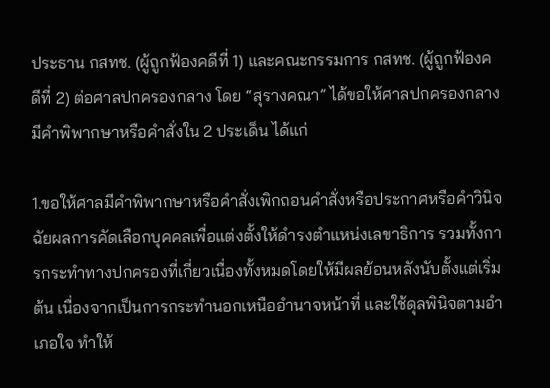ประธาน กสทช. (ผู้ถูกฟ้องคดีที่ 1) และคณะกรรมการ กสทช. (ผู้ถูกฟ้องคดีที่ 2) ต่อศาลปกครองกลาง โดย “สุรางคณา” ได้ขอให้ศาลปกครองกลางมีคำพิพากษาหรือคำสั่งใน 2 ประเด็น ได้แก่

1.ขอให้ศาลมีคำพิพากษาหรือคำสั่งเพิกถอนคำสั่งหรือประกาศหรือคำวินิจฉัยผลการคัดเลือกบุคคลเพื่อแต่งตั้งให้ดำรงตำแหน่งเลขาธิการ รวมทั้งการกระทำทางปกครองที่เกี่ยวเนื่องทั้งหมดโดยให้มีผลย้อนหลังนับตั้งแต่เริ่มต้น เนื่องจากเป็นการกระทำนอกเหนืออำนาจหน้าที่ และใช้ดุลพินิจตามอำเภอใจ ทำให้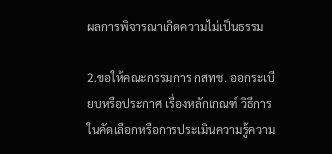ผลการพิจารณาเกิดความไม่เป็นธรรม

2.ขอให้คณะกรรมการ กสทช. ออกระเบียบหรือประกาศ เรื่องหลักเกณฑ์ วิธีการในคัดเลือกหรือการประเมินความรู้ความ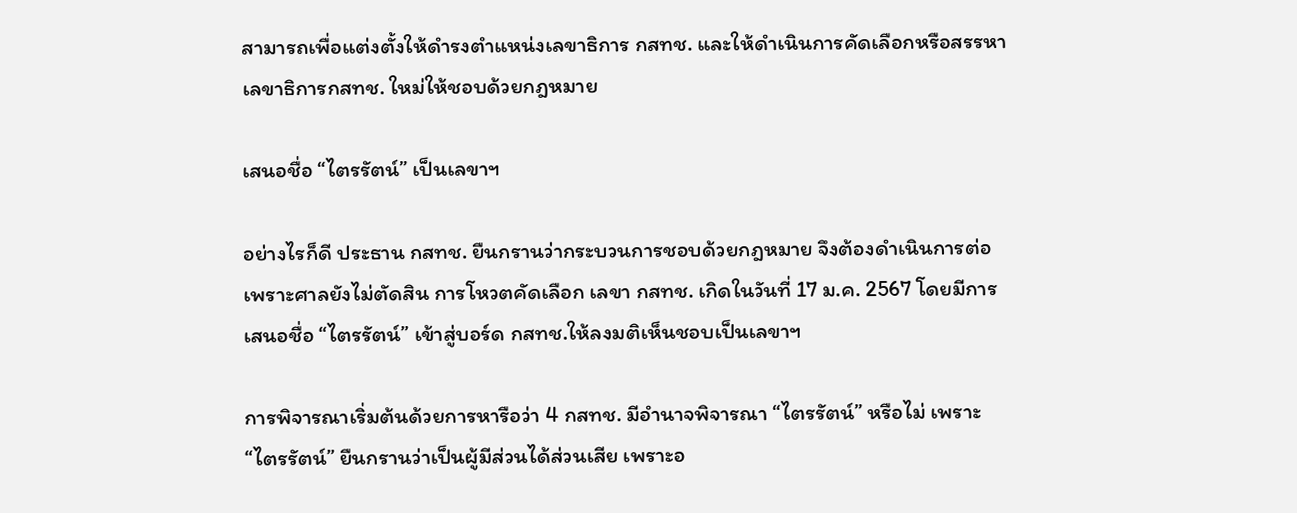สามารถเพื่อแต่งตั้งให้ดำรงตำแหน่งเลขาธิการ กสทช. และให้ดำเนินการคัดเลือกหรือสรรหาเลขาธิการกสทช. ใหม่ให้ชอบด้วยกฎหมาย

เสนอชื่อ “ไตรรัตน์” เป็นเลขาฯ

อย่างไรก็ดี ประธาน กสทช. ยืนกรานว่ากระบวนการชอบด้วยกฎหมาย จึงต้องดำเนินการต่อ เพราะศาลยังไม่ตัดสิน การโหวตคัดเลือก เลขา กสทช. เกิดในวันที่ 17 ม.ค. 2567 โดยมีการเสนอชื่อ “ไตรรัตน์” เข้าสู่บอร์ด กสทช.ให้ลงมติเห็นชอบเป็นเลขาฯ

การพิจารณาเริ่มต้นด้วยการหารือว่า 4 กสทช. มีอำนาจพิจารณา “ไตรรัตน์” หรือไม่ เพราะ “ไตรรัตน์” ยืนกรานว่าเป็นผู้มีส่วนได้ส่วนเสีย เพราะอ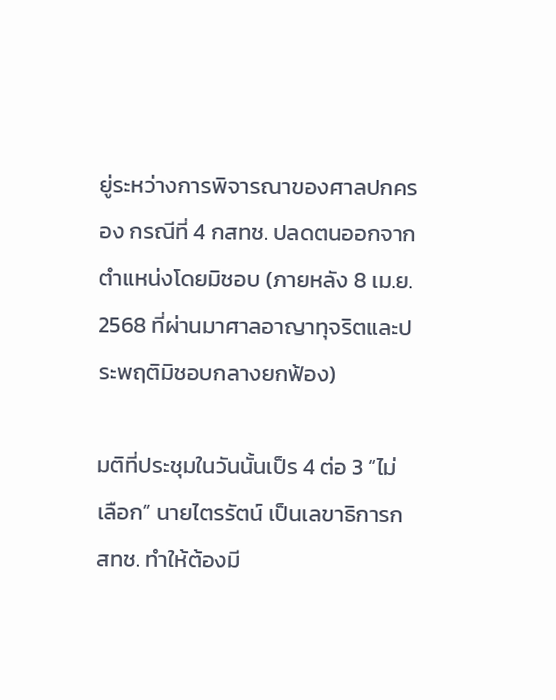ยู่ระหว่างการพิจารณาของศาลปกครอง กรณีที่ 4 กสทช. ปลดตนออกจากตำแหน่งโดยมิชอบ (ภายหลัง 8 เม.ย. 2568 ที่ผ่านมาศาลอาญาทุจริตและประพฤติมิชอบกลางยกฟ้อง)

มติที่ประชุมในวันนั้นเป็ร 4 ต่อ 3 “ไม่เลือก” นายไตรรัตน์ เป็นเลขาธิการกสทช. ทำให้ต้องมี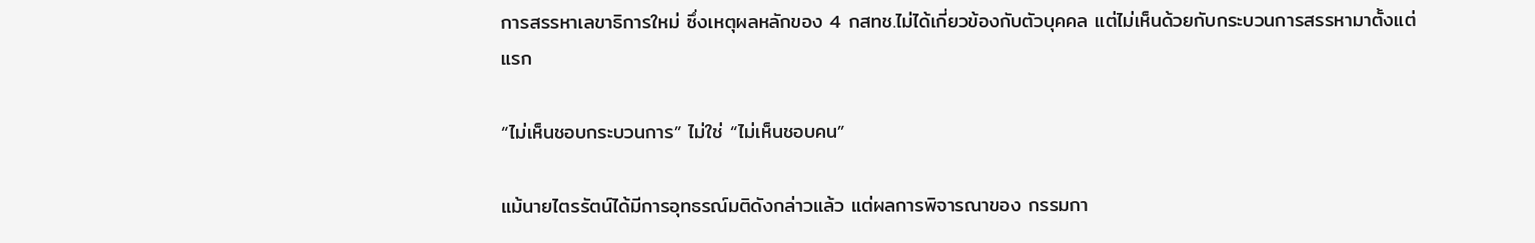การสรรหาเลขาธิการใหม่ ซึ่งเหตุผลหลักของ 4 กสทช.ไม่ได้เกี่ยวข้องกับตัวบุคคล แต่ไม่เห็นด้วยกับกระบวนการสรรหามาตั้งแต่แรก

“ไม่เห็นชอบกระบวนการ” ไม่ใช่ “ไม่เห็นชอบคน”

แม้นายไตรรัตน์ได้มีการอุทธรณ์มติดังกล่าวแล้ว แต่ผลการพิจารณาของ กรรมกา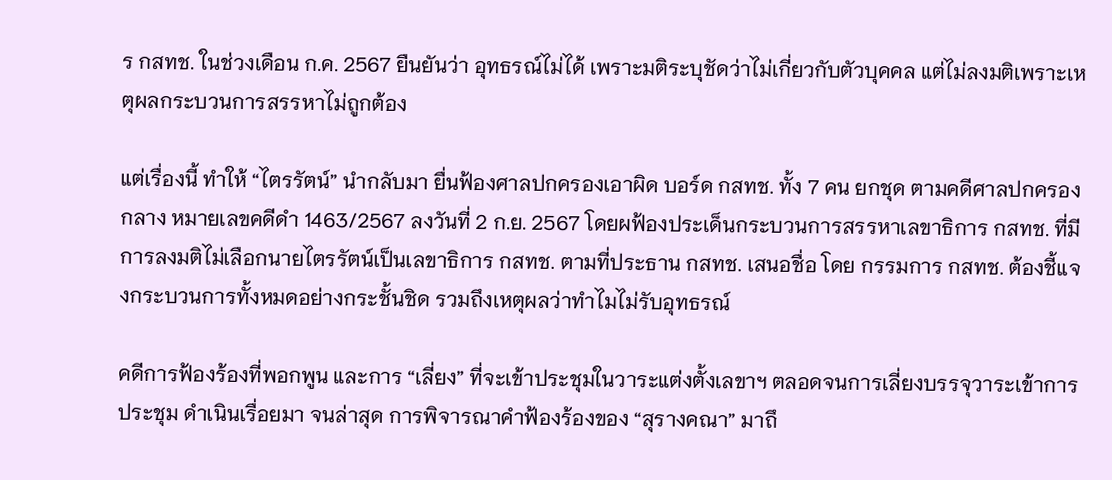ร กสทช. ในช่วงเดือน ก.ค. 2567 ยืนยันว่า อุทธรณ์ไม่ได้ เพราะมติระบุชัดว่าไม่เกี่ยวกับตัวบุคคล แต่ไม่ลงมติเพราะเหตุผลกระบวนการสรรหาไม่ถูกต้อง

แต่เรื่องนี้ ทำให้ “ไตรรัตน์” นำกลับมา ยื่นฟ้องศาลปกครองเอาผิด บอร์ด กสทช. ทั้ง 7 คน ยกชุด ตามคดีศาลปกครองกลาง หมายเลขคดีดำ 1463/2567 ลงวันที่ 2 ก.ย. 2567 โดยผฟ้องประเด็นกระบวนการสรรหาเลขาธิการ กสทช. ที่มีการลงมติไม่เลือกนายไตรรัตน์เป็นเลขาธิการ กสทช. ตามที่ประธาน กสทช. เสนอชื่อ โดย กรรมการ กสทช. ต้องชี้แจงกระบวนการทั้งหมดอย่างกระชั้นชิด รวมถึงเหตุผลว่าทำไมไม่รับอุทธรณ์

คดีการฟ้องร้องที่พอกพูน และการ “เลี่ยง” ที่จะเข้าประชุมในวาระแต่งตั้งเลขาฯ ตลอดจนการเลี่ยงบรรจุวาระเข้าการประชุม ดำเนินเรื่อยมา จนล่าสุด การพิจารณาคำฟ้องร้องของ “สุรางคณา” มาถึ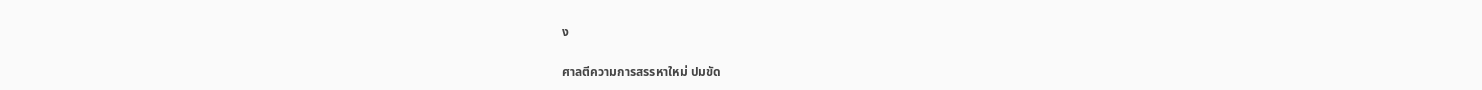ง

ศาลตีความการสรรหาใหม่ ปมขัด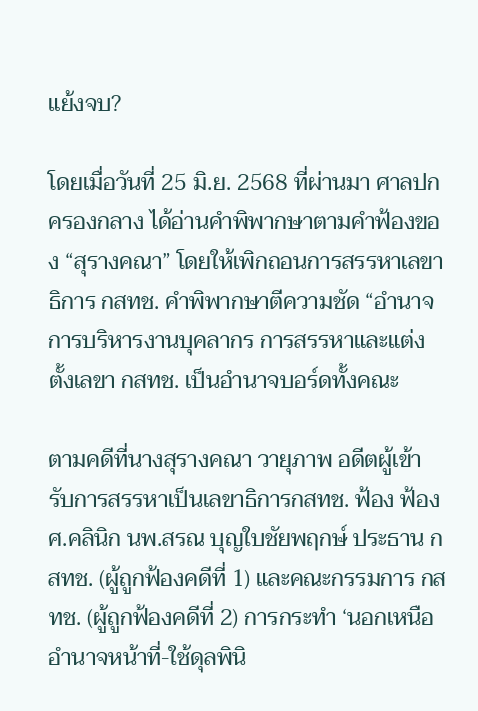แย้งจบ?

โดยเมื่อวันที่ 25 มิ.ย. 2568 ที่ผ่านมา ศาลปกครองกลาง ได้อ่านคำพิพากษาตามคำฟ้องของ “สุรางคณา” โดยให้เพิกถอนการสรรหาเลขาธิการ กสทช. คำพิพากษาตีความชัด “อำนาจการบริหารงานบุคลากร การสรรหาและแต่งตั้งเลขา กสทช. เป็นอำนาจบอร์ดทั้งคณะ

ตามคดีที่นางสุรางคณา วายุภาพ อดีตผู้เข้ารับการสรรหาเป็นเลขาธิการกสทช. ฟ้อง ฟ้อง ศ.คลินิก นพ.สรณ บุญใบชัยพฤกษ์ ประธาน กสทช. (ผู้ถูกฟ้องคดีที่ 1) และคณะกรรมการ กสทช. (ผู้ถูกฟ้องคดีที่ 2) การกระทำ ‘นอกเหนืออำนาจหน้าที่-ใช้ดุลพินิ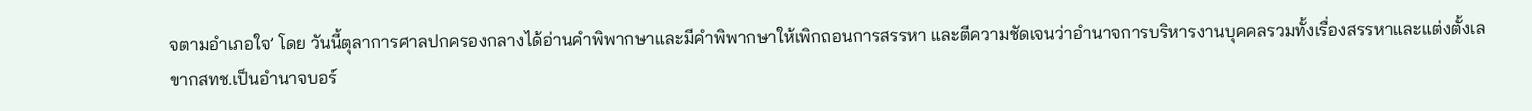จตามอำเภอใจ’ โดย วันนี้ตุลาการศาลปกครองกลางได้อ่านคำพิพากษาและมีคำพิพากษาให้เพิกถอนการสรรหา และตีความชัดเจนว่าอำนาจการบริหารงานบุคคลรวมทั้งเรื่องสรรหาและแต่งตั้งเลขากสทช.เป็นอำนาจบอร์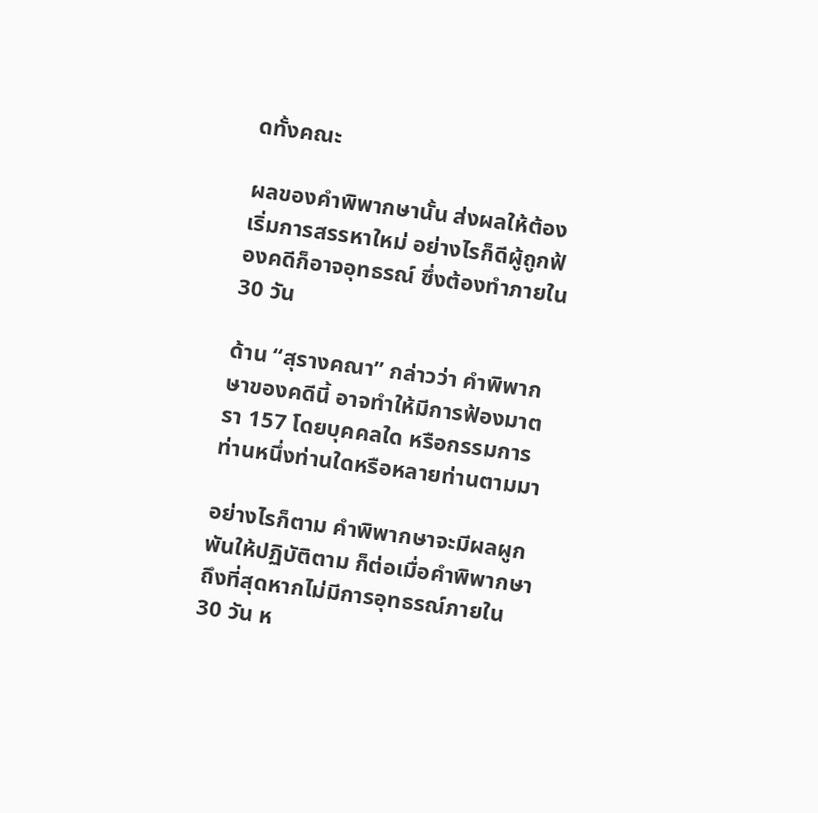ดทั้งคณะ

ผลของคำพิพากษานั้น ส่งผลให้ต้องเริ่มการสรรหาใหม่ อย่างไรก็ดีผู้ถูกฟ้องคดีก็อาจอุทธรณ์ ซึ่งต้องทำภายใน 30 วัน

ด้าน “สุรางคณา” กล่าวว่า คำพิพากษาของคดีนี้ อาจทำให้มีการฟ้องมาตรา 157 โดยบุคคลใด หรือกรรมการท่านหนึ่งท่านใดหรือหลายท่านตามมา

อย่างไรก็ตาม คำพิพากษาจะมีผลผูกพันให้ปฏิบัติตาม ก็ต่อเมื่อคำพิพากษาถึงที่สุดหากไม่มีการอุทธรณ์ภายใน 30 วัน ห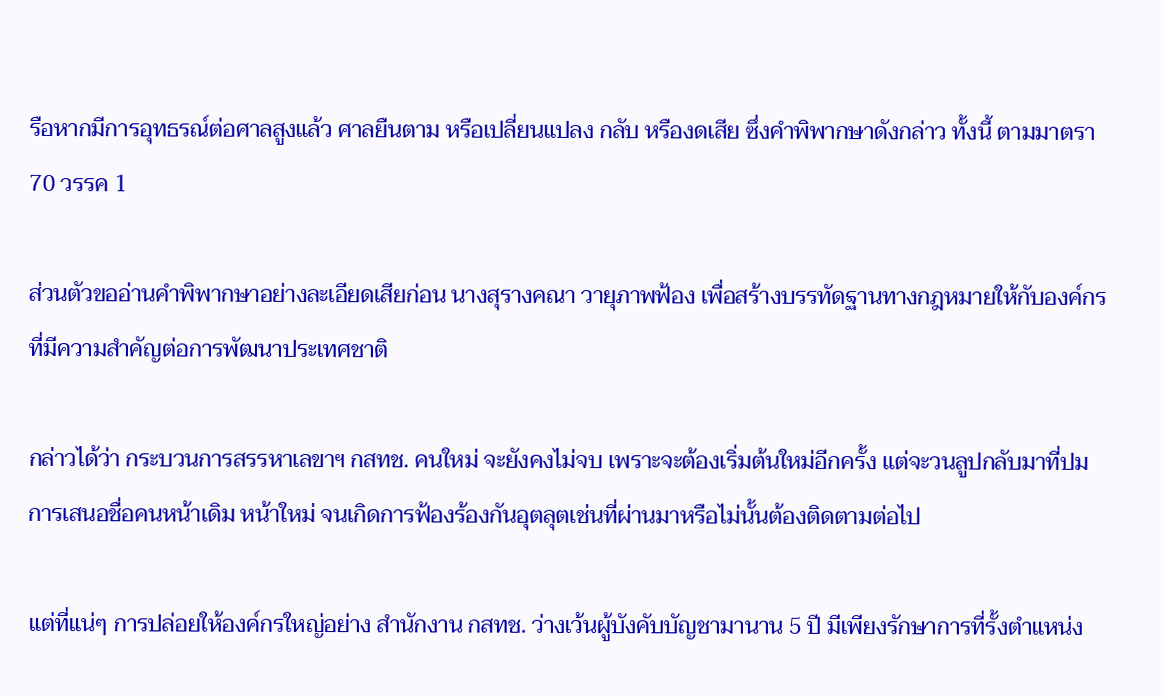รือหากมีการอุทธรณ์ต่อศาลสูงแล้ว ศาลยืนตาม หรือเปลี่ยนแปลง กลับ หรืองดเสีย ซึ่งคำพิพากษาดังกล่าว ทั้งนี้ ตามมาตรา 70 วรรค 1

ส่วนตัวขออ่านคำพิพากษาอย่างละเอียดเสียก่อน นางสุรางคณา วายุภาพฟ้อง เพื่อสร้างบรรทัดฐานทางกฎหมายให้กับองค์กรที่มีความสำคัญต่อการพัฒนาประเทศชาติ

กล่าวได้ว่า กระบวนการสรรหาเลขาฯ กสทช. คนใหม่ จะยังคงไม่จบ เพราะจะต้องเริ่มต้นใหม่อีกครั้ง แต่จะวนลูปกลับมาที่ปมการเสนอชื่อคนหน้าเดิม หน้าใหม่ จนเกิดการฟ้องร้องกันอุตลุตเช่นที่ผ่านมาหรือไม่นั้นต้องติดตามต่อไป

แต่ที่แน่ๆ การปล่อยให้องค์กรใหญ่อย่าง สำนักงาน กสทช. ว่างเว้นผู้บังคับบัญชามานาน 5 ปี มีเพียงรักษาการที่รั้งตำแหน่ง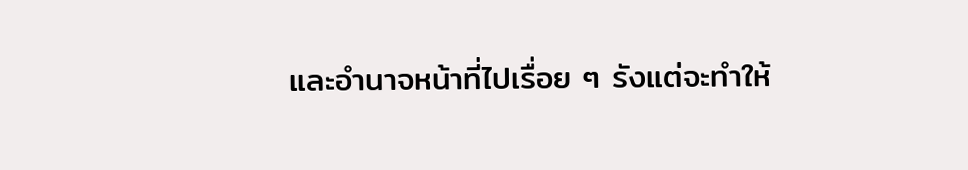และอำนาจหน้าที่ไปเรื่อย ๆ รังแต่จะทำให้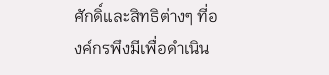ศักดิ์และสิทธิต่างๆ ที่องค์กรพึงมีเพื่อดำเนิน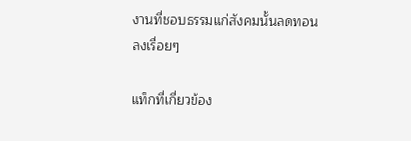งานที่ชอบธรรมแก่สังคมนั้นลดทอนลงเรื่อยๆ

แท็กที่เกี่ยวข้อง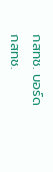กสทช. บอร์ด กสทช.